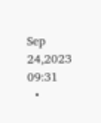Sep 24,2023 09:31
  •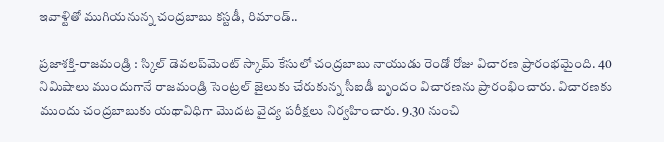ఇవాళ్టితో ముగియనున్న చంద్రబాబు కస్టడీ, రిమాండ్‌..

ప్రజాశక్తి-రాజమండ్రి : స్కిల్‌ డెవలప్‌మెంట్‌ స్కామ్‌ కేసులో చంద్రబాబు నాయుడు రెండో రోజు విచారణ ప్రారంభమైంది. 40 నిమిషాలు ముందుగానే రాజమండ్రి సెంట్రల్‌ జైలుకు చేరుకున్న సీఐడీ బృందం విచారణను ప్రారంభించారు. విచారణకు ముందు చంద్రబాబుకు యథావిధిగా మొదట వైద్య పరీక్షలు నిర్వహించారు. 9.30 నుంచి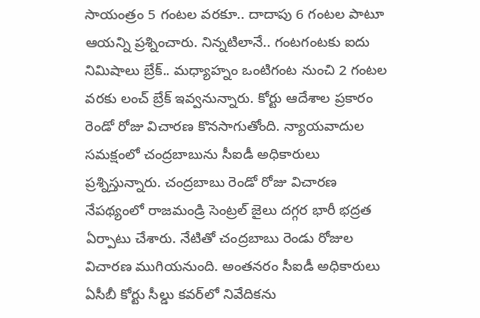సాయంత్రం 5 గంటల వరకూ.. దాదాపు 6 గంటల పాటూ ఆయన్ని ప్రశ్నించారు. నిన్నటిలానే.. గంటగంటకు ఐదు నిమిషాలు బ్రేక్‌.. మధ్యాహ్నం ఒంటిగంట నుంచి 2 గంటల వరకు లంచ్‌ బ్రేక్‌ ఇవ్వనున్నారు. కోర్టు ఆదేశాల ప్రకారం రెండో రోజు విచారణ కొనసాగుతోంది. న్యాయవాదుల సమక్షంలో చంద్రబాబును సీఐడీ అధికారులు ప్రశ్నిస్తున్నారు. చంద్రబాబు రెండో రోజు విచారణ నేపథ్యంలో రాజమండ్రి సెంట్రల్‌ జైలు దగ్గర భారీ భద్రత ఏర్పాటు చేశారు. నేటితో చంద్రబాబు రెండు రోజుల విచారణ ముగియనుంది. అంతనరం సీఐడీ అధికారులు ఏసీబీ కోర్టు సీల్డు కవర్‌లో నివేదికను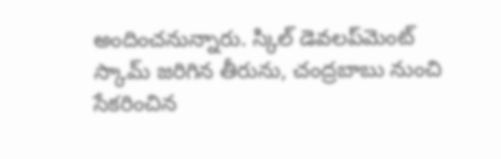అందించనున్నారు. స్కిల్‌ డెవలప్‌మెంట్‌ స్కామ్‌ జరిగిన తీరును, చంద్రబాబు నుంచి సేకరించిన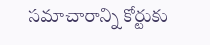సమాచారాన్ని కోర్టుకు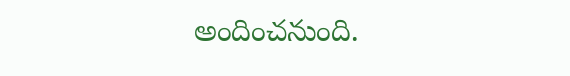అందించనుంది.